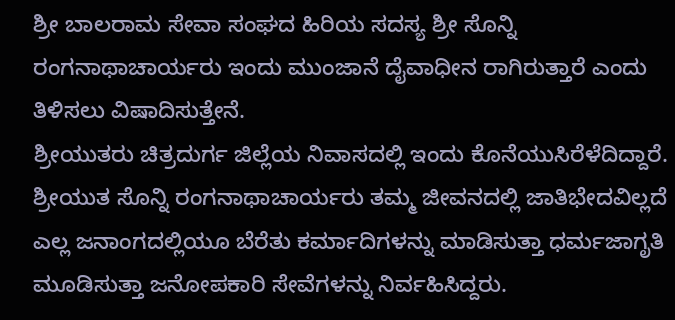ಶ್ರೀ ಬಾಲರಾಮ ಸೇವಾ ಸಂಘದ ಹಿರಿಯ ಸದಸ್ಯ ಶ್ರೀ ಸೊನ್ನಿ ರಂಗನಾಥಾಚಾರ್ಯರು ಇಂದು ಮುಂಜಾನೆ ದೈವಾಧೀನ ರಾಗಿರುತ್ತಾರೆ ಎಂದು ತಿಳಿಸಲು ವಿಷಾದಿಸುತ್ತೇನೆ.
ಶ್ರೀಯುತರು ಚಿತ್ರದುರ್ಗ ಜಿಲ್ಲೆಯ ನಿವಾಸದಲ್ಲಿ ಇಂದು ಕೊನೆಯುಸಿರೆಳೆದಿದ್ದಾರೆ.
ಶ್ರೀಯುತ ಸೊನ್ನಿ ರಂಗನಾಥಾಚಾರ್ಯರು ತಮ್ಮ ಜೀವನದಲ್ಲಿ ಜಾತಿಭೇದವಿಲ್ಲದೆ ಎಲ್ಲ ಜನಾಂಗದಲ್ಲಿಯೂ ಬೆರೆತು ಕರ್ಮಾದಿಗಳನ್ನು ಮಾಡಿಸುತ್ತಾ ಧರ್ಮಜಾಗೃತಿ ಮೂಡಿಸುತ್ತಾ ಜನೋಪಕಾರಿ ಸೇವೆಗಳನ್ನು ನಿರ್ವಹಿಸಿದ್ದರು.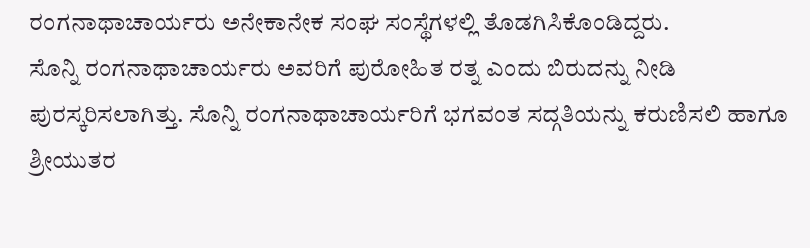ರಂಗನಾಥಾಚಾರ್ಯರು ಅನೇಕಾನೇಕ ಸಂಘ ಸಂಸ್ಥೆಗಳಲ್ಲಿ ತೊಡಗಿಸಿಕೊಂಡಿದ್ದರು.
ಸೊನ್ನಿ ರಂಗನಾಥಾಚಾರ್ಯರು ಅವರಿಗೆ ಪುರೋಹಿತ ರತ್ನ ಎಂದು ಬಿರುದನ್ನು ನೀಡಿ ಪುರಸ್ಕರಿಸಲಾಗಿತ್ತು. ಸೊನ್ನಿ ರಂಗನಾಥಾಚಾರ್ಯರಿಗೆ ಭಗವಂತ ಸದ್ಗತಿಯನ್ನು ಕರುಣಿಸಲಿ ಹಾಗೂ ಶ್ರೀಯುತರ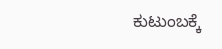ಕುಟುಂಬಕ್ಕೆ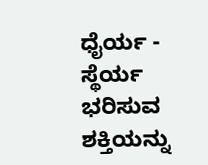ಧೈರ್ಯ - ಸ್ಥೆರ್ಯ ಭರಿಸುವ ಶಕ್ತಿಯನ್ನು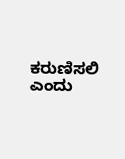ಕರುಣಿಸಲಿ ಎಂದು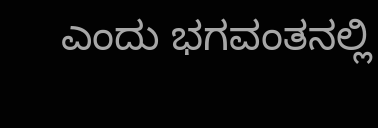ಎಂದು ಭಗವಂತನಲ್ಲಿ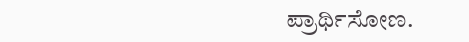ಪ್ರಾರ್ಥಿಸೋಣ.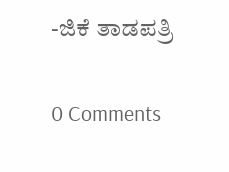-ಜಿಕೆ ತಾಡಪತ್ರಿ

0 Comments